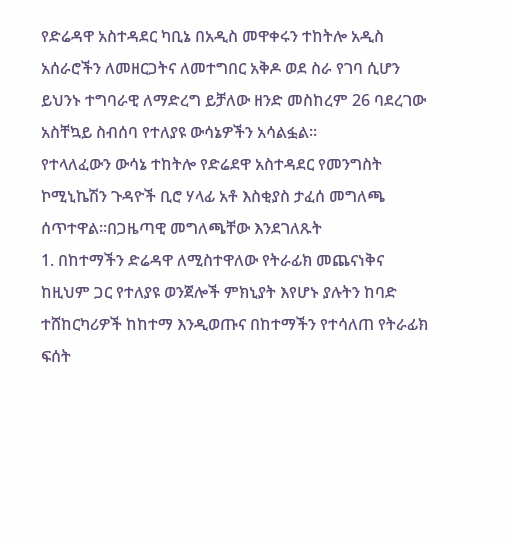የድሬዳዋ አስተዳደር ካቢኔ በአዲስ መዋቀሩን ተከትሎ አዲስ አሰራሮችን ለመዘርጋትና ለመተግበር አቅዶ ወደ ስራ የገባ ሲሆን ይህንኑ ተግባራዊ ለማድረግ ይቻለው ዘንድ መስከረም 26 ባደረገው አስቸኳይ ስብሰባ የተለያዩ ውሳኔዎችን አሳልፏል፡፡
የተላለፈውን ውሳኔ ተከትሎ የድሬደዋ አስተዳደር የመንግስት ኮሚኒኬሽን ጉዳዮች ቢሮ ሃላፊ አቶ እስቂያስ ታፈሰ መግለጫ ሰጥተዋል፡፡በጋዜጣዊ መግለጫቸው እንደገለጹት
1. በከተማችን ድሬዳዋ ለሚስተዋለው የትራፊክ መጨናነቅና ከዚህም ጋር የተለያዩ ወንጀሎች ምክኒያት እየሆኑ ያሉትን ከባድ ተሸከርካሪዎች ከከተማ እንዲወጡና በከተማችን የተሳለጠ የትራፊክ ፍሰት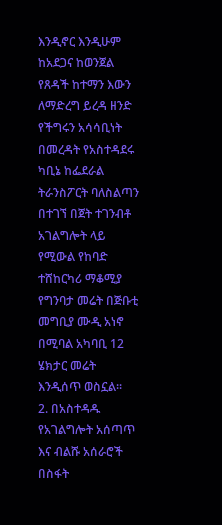እንዲኖር እንዲሁም ከአደጋና ከወንጀል የጸዳች ከተማን እውን ለማድረግ ይረዳ ዘንድ የችግሩን አሳሳቢነት በመረዳት የአስተዳደሩ ካቢኔ ከፌደራል ትራንስፖርት ባለስልጣን በተገኘ በጀት ተገንብቶ አገልግሎት ላይ የሚውል የከባድ ተሸከርካሪ ማቆሚያ የግንባታ መሬት በጅቡቲ መግቢያ ሙዲ አነኖ በሚባል አካባቢ 12 ሄክታር መሬት እንዲሰጥ ወስኗል፡፡
2. በአስተዳዱ የአገልግሎት አሰጣጥ እና ብልሹ አሰራሮች በስፋት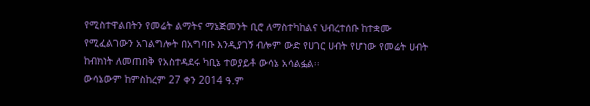የሚስተዋልበትን የመሬት ልማትና ማኔጅመንት ቢሮ ለማስተካከልና ህብረተሰቡ ከተቋሙ የሚፈልገውን አገልግሎት በአግባቡ እንዲያገኝ ብሎም ውድ የሀገር ሀብት የሆነው የመሬት ሀብት ከብክነት ለመጠበቅ የአስተዳደሩ ካቢኔ ተወያይቶ ውሳኔ አሳልፏል፡፡
ውሳኔውም ከምስከረም 27 ቀን 2014 ዓ.ም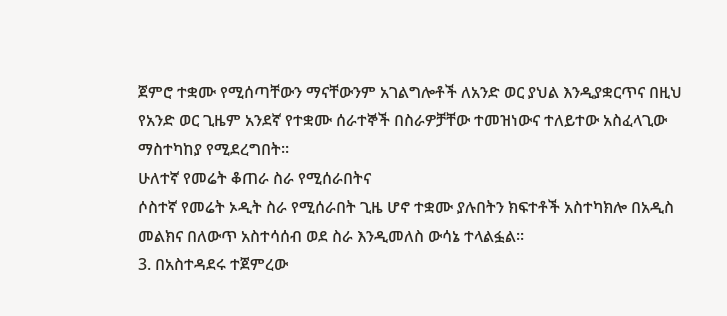ጀምሮ ተቋሙ የሚሰጣቸውን ማናቸውንም አገልግሎቶች ለአንድ ወር ያህል እንዲያቋርጥና በዚህ የአንድ ወር ጊዜም አንደኛ የተቋሙ ሰራተኞች በስራዎቻቸው ተመዝነውና ተለይተው አስፈላጊው ማስተካከያ የሚደረግበት፡፡
ሁለተኛ የመሬት ቆጠራ ስራ የሚሰራበትና
ሶስተኛ የመሬት ኦዲት ስራ የሚሰራበት ጊዜ ሆኖ ተቋሙ ያሉበትን ክፍተቶች አስተካክሎ በአዲስ መልክና በለውጥ አስተሳሰብ ወደ ስራ እንዲመለስ ውሳኔ ተላልፏል፡፡
3. በአስተዳደሩ ተጀምረው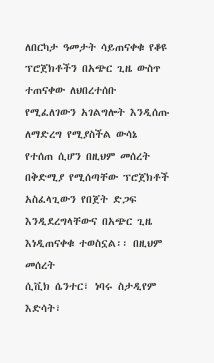ለበርካታ ዓመታት ሳይጠናቀቁ የቆዩ ፕሮጀክቶችን በአጭር ጊዜ ውስጥ ተጠናቀው ለህበረተሰቡ የሚፈለገውን አገልግሎት እንዲሰጡ ለማድረግ የሚያስችል ውሳኔ የተሰጠ ሲሆን በዚህም መሰረት በቅድሚያ የሚሰጣቸው ፕሮጀክቶች አስፈላጊውን የበጀት ድጋፍ እንዲደረግላቸውና በአጭር ጊዜ እነዲጠናቀቁ ተወስኗል፡፡ በዚህም መሰረት
ሲቪክ ሴንተር፣ ነባሩ ስታዲየም እድሳት፣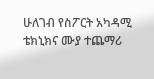ሁለገብ የስፖርት አካዳሚ ቴክኒክና ሙያ ተጨማሪ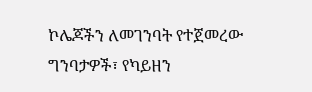ኮሌጆችን ለመገንባት የተጀመረው ግንባታዎች፣ የካይዘን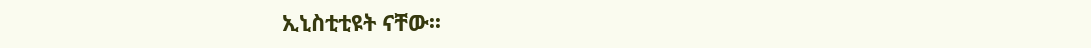ኢኒስቲቲዩት ናቸው፡፡